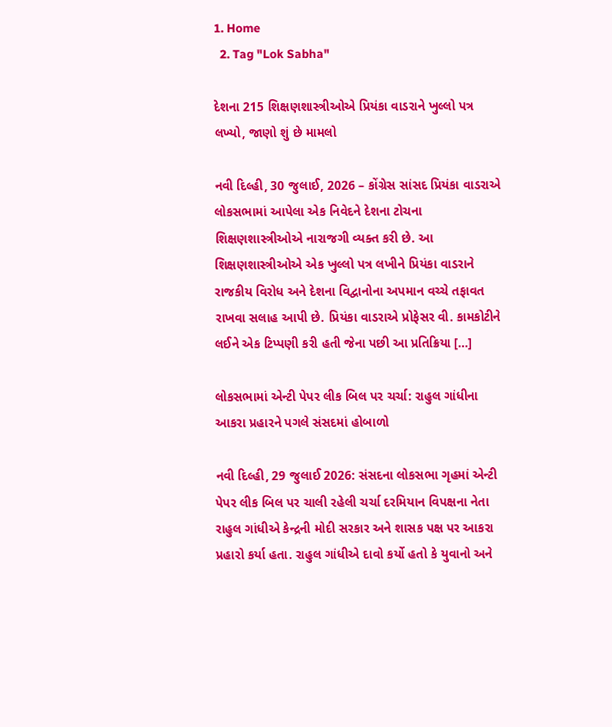1. Home
  2. Tag "Lok Sabha"

દેશના 215 શિક્ષણશાસ્ત્રીઓએ પ્રિયંકા વાડરાને ખુલ્લો પત્ર લખ્યો, જાણો શું છે મામલો

નવી દિલ્હી, 30 જુલાઈ, 2026 – કોંગ્રેસ સાંસદ પ્રિયંકા વાડરાએ લોકસભામાં આપેલા એક નિવેદને દેશના ટોચના શિક્ષણશાસ્ત્રીઓએ નારાજગી વ્યક્ત કરી છે. આ શિક્ષણશાસ્ત્રીઓએ એક ખુલ્લો પત્ર લખીને પ્રિયંકા વાડરાને રાજકીય વિરોધ અને દેશના વિદ્વાનોના અપમાન વચ્ચે તફાવત રાખવા સલાહ આપી છે. પ્રિયંકા વાડરાએ પ્રોફેસર વી. કામકોટીને લઈને એક ટિપ્પણી કરી હતી જેના પછી આ પ્રતિક્રિયા […]

લોકસભામાં એન્ટી પેપર લીક બિલ પર ચર્ચા: રાહુલ ગાંધીના આકરા પ્રહારને પગલે સંસદમાં હોબાળો

નવી દિલ્હી, 29 જુલાઈ 2026: સંસદના લોકસભા ગૃહમાં એન્ટી પેપર લીક બિલ પર ચાલી રહેલી ચર્ચા દરમિયાન વિપક્ષના નેતા રાહુલ ગાંધીએ કેન્દ્રની મોદી સરકાર અને શાસક પક્ષ પર આકરા પ્રહારો કર્યા હતા. રાહુલ ગાંધીએ દાવો કર્યો હતો કે યુવાનો અને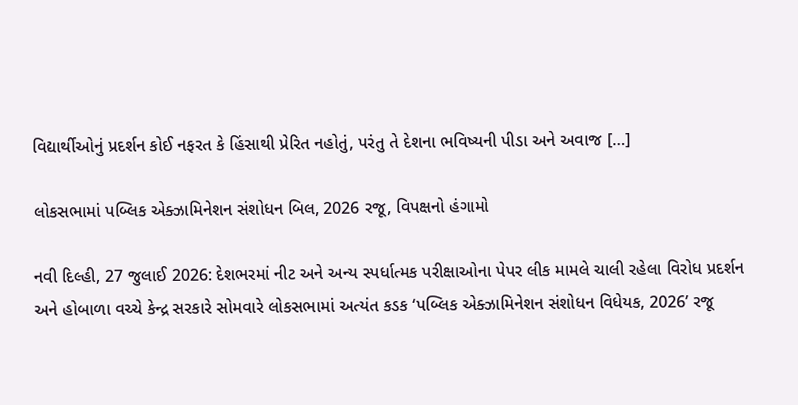વિદ્યાર્થીઓનું પ્રદર્શન કોઈ નફરત કે હિંસાથી પ્રેરિત નહોતું, પરંતુ તે દેશના ભવિષ્યની પીડા અને અવાજ […]

લોકસભામાં પબ્લિક એક્ઝામિનેશન સંશોધન બિલ, 2026 રજૂ, વિપક્ષનો હંગામો

નવી દિલ્હી, 27 જુલાઈ 2026: દેશભરમાં નીટ અને અન્ય સ્પર્ધાત્મક પરીક્ષાઓના પેપર લીક મામલે ચાલી રહેલા વિરોધ પ્રદર્શન અને હોબાળા વચ્ચે કેન્દ્ર સરકારે સોમવારે લોકસભામાં અત્યંત કડક ‘પબ્લિક એક્ઝામિનેશન સંશોધન વિધેયક, 2026’ રજૂ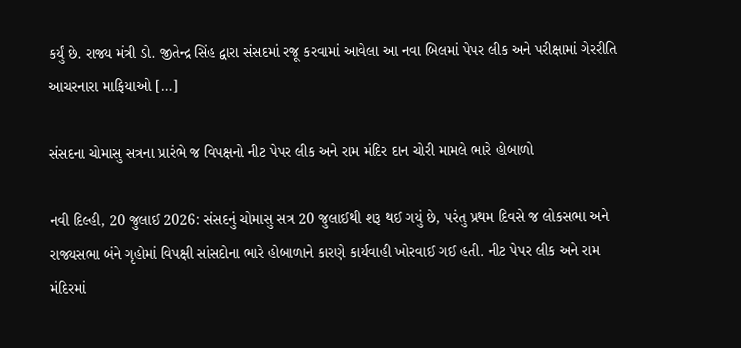કર્યું છે. રાજ્ય મંત્રી ડો. જીતેન્દ્ર સિંહ દ્વારા સંસદમાં રજૂ કરવામાં આવેલા આ નવા બિલમાં પેપર લીક અને પરીક્ષામાં ગેરરીતિ આચરનારા માફિયાઓ […]

સંસદના ચોમાસુ સત્રના પ્રારંભે જ વિપક્ષનો નીટ પેપર લીક અને રામ મંદિર દાન ચોરી મામલે ભારે હોબાળો

નવી દિલ્હી, 20 જુલાઈ 2026: સંસદનું ચોમાસુ સત્ર 20 જુલાઈથી શરૂ થઈ ગયું છે, પરંતુ પ્રથમ દિવસે જ લોકસભા અને રાજ્યસભા બંને ગૃહોમાં વિપક્ષી સાંસદોના ભારે હોબાળાને કારણે કાર્યવાહી ખોરવાઈ ગઈ હતી. નીટ પેપર લીક અને રામ મંદિરમાં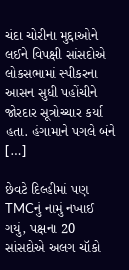ચંદા ચોરીના મુદ્દાઓને લઈને વિપક્ષી સાંસદોએ લોકસભામાં સ્પીકરના આસન સુધી પહોંચીને જોરદાર સૂત્રોચ્ચાર કર્યા હતા. હંગામાને પગલે બંને […]

છેવટે દિલ્હીમાં પણ TMCનું નામું નખાઈ ગયું, પક્ષના 20 સાંસદોએ અલગ ચૉકો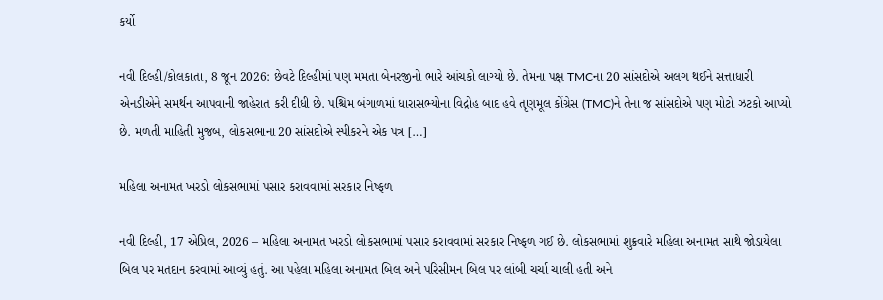કર્યો

નવી દિલ્હી/કોલકાતા, 8 જૂન 2026: છેવટે દિલ્હીમાં પણ મમતા બેનરજીનો ભારે આંચકો લાગ્યો છે. તેમના પક્ષ TMCના 20 સાંસદોએ અલગ થઈને સત્તાધારી એનડીએને સમર્થન આપવાની જાહેરાત કરી દીધી છે. પશ્ચિમ બંગાળમાં ધારાસભ્યોના વિદ્રોહ બાદ હવે તૃણમૂલ કોંગ્રેસ (TMC)ને તેના જ સાંસદોએ પણ મોટો ઝટકો આપ્યો છે. મળતી માહિતી મુજબ, લોકસભાના 20 સાંસદોએ સ્પીકરને એક પત્ર […]

મહિલા અનામત ખરડો લોકસભામાં પસાર કરાવવામાં સરકાર નિષ્ફળ

નવી દિલ્હી, 17 એપ્રિલ, 2026 – મહિલા અનામત ખરડો લોકસભામાં પસાર કરાવવામાં સરકાર નિષ્ફળ ગઈ છે. લોકસભામાં શુક્રવારે મહિલા અનામત સાથે જોડાયેલા બિલ પર મતદાન કરવામાં આવ્યું હતું. આ પહેલા મહિલા અનામત બિલ અને પરિસીમન બિલ પર લાંબી ચર્ચા ચાલી હતી અને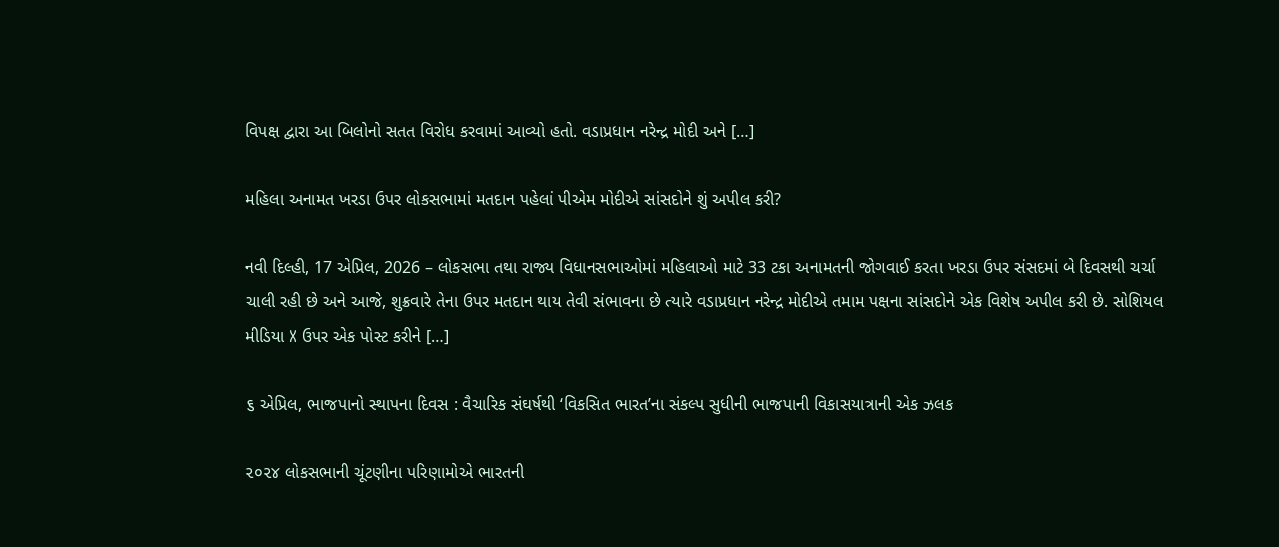વિપક્ષ દ્વારા આ બિલોનો સતત વિરોધ કરવામાં આવ્યો હતો. વડાપ્રધાન નરેન્દ્ર મોદી અને […]

મહિલા અનામત ખરડા ઉપર લોકસભામાં મતદાન પહેલાં પીએમ મોદીએ સાંસદોને શું અપીલ કરી?

નવી દિલ્હી, 17 એપ્રિલ, 2026 – લોકસભા તથા રાજ્ય વિધાનસભાઓમાં મહિલાઓ માટે 33 ટકા અનામતની જોગવાઈ કરતા ખરડા ઉપર સંસદમાં બે દિવસથી ચર્ચા ચાલી રહી છે અને આજે, શુક્રવારે તેના ઉપર મતદાન થાય તેવી સંભાવના છે ત્યારે વડાપ્રધાન નરેન્દ્ર મોદીએ તમામ પક્ષના સાંસદોને એક વિશેષ અપીલ કરી છે. સોશિયલ મીડિયા X ઉપર એક પોસ્ટ કરીને […]

૬ એપ્રિલ, ભાજપાનો સ્થાપના દિવસ : વૈચારિક સંઘર્ષથી ‘વિકસિત ભારત’ના સંકલ્પ સુધીની ભાજપાની વિકાસયાત્રાની એક ઝલક

૨૦૨૪ લોકસભાની ચૂંટણીના પરિણામોએ ભારતની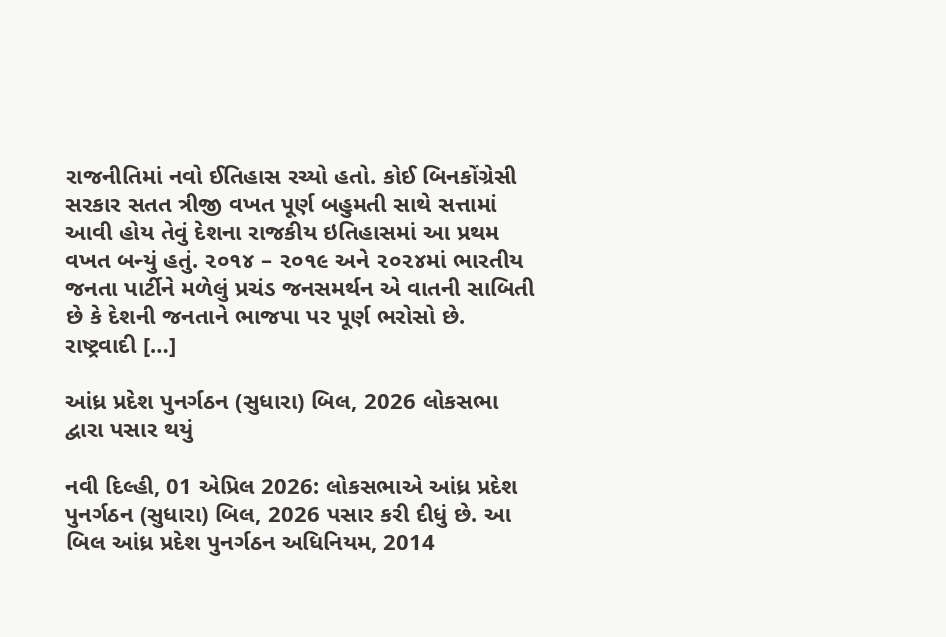રાજનીતિમાં નવો ઈતિહાસ રચ્યો હતો. કોઈ બિનકોંગ્રેસી સરકાર સતત ત્રીજી વખત પૂર્ણ બહુમતી સાથે સત્તામાં આવી હોય તેવું દેશના રાજકીય ઇતિહાસમાં આ પ્રથમ વખત બન્યું હતું. ૨૦૧૪ – ૨૦૧૯ અને ૨૦૨૪માં ભારતીય જનતા પાર્ટીને મળેલું પ્રચંડ જનસમર્થન એ વાતની સાબિતી છે કે દેશની જનતાને ભાજપા પર પૂર્ણ ભરોસો છે. રાષ્ટ્રવાદી […]

આંધ્ર પ્રદેશ પુનર્ગઠન (સુધારા) બિલ, 2026 લોકસભા દ્વારા પસાર થયું

નવી દિલ્હી, 01 એપ્રિલ 2026: લોકસભાએ આંધ્ર પ્રદેશ પુનર્ગઠન (સુધારા) બિલ, 2026 પસાર કરી દીધું છે. આ બિલ આંધ્ર પ્રદેશ પુનર્ગઠન અધિનિયમ, 2014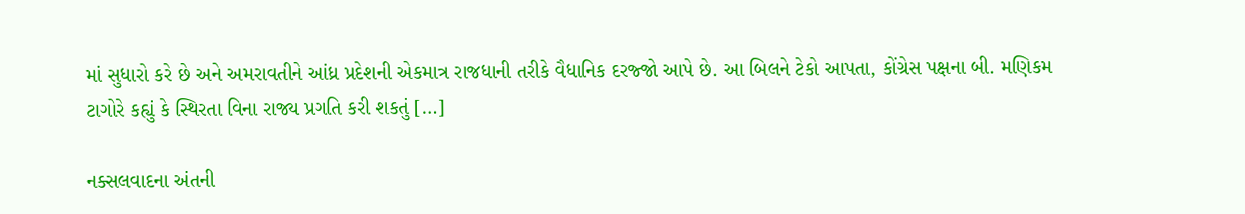માં સુધારો કરે છે અને અમરાવતીને આંધ્ર પ્રદેશની એકમાત્ર રાજધાની તરીકે વૈધાનિક દરજ્જો આપે છે. આ બિલને ટેકો આપતા, કોંગ્રેસ પક્ષના બી. મણિકમ ટાગોરે કહ્યું કે સ્થિરતા વિના રાજ્ય પ્રગતિ કરી શકતું […]

નક્સલવાદના અંતની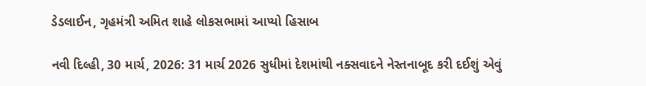ડેડલાઈન, ગૃહમંત્રી અમિત શાહે લોકસભામાં આપ્યો હિસાબ

નવી દિલ્હી, 30 માર્ચ, 2026: 31 માર્ચ 2026 સુધીમાં દેશમાંથી નક્સવાદને નેસ્તનાબૂદ કરી દઈશું એવું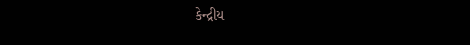કેન્દ્રીય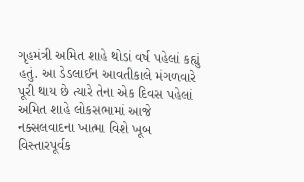ગૃહમંત્રી અમિત શાહે થોડાં વર્ષ પહેલાં કહ્યું હતું. આ ડેડલાઈન આવતીકાલે મંગળવારે પૂરી થાય છે ત્યારે તેના એક દિવસ પહેલાં અમિત શાહે લોકસભામાં આજે નક્સલવાદના ખાત્મા વિશે ખૂબ વિસ્તારપૂર્વક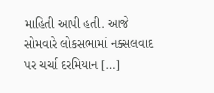માહિતી આપી હતી. આજે સોમવારે લોકસભામાં નક્સલવાદ પર ચર્ચા દરમિયાન […]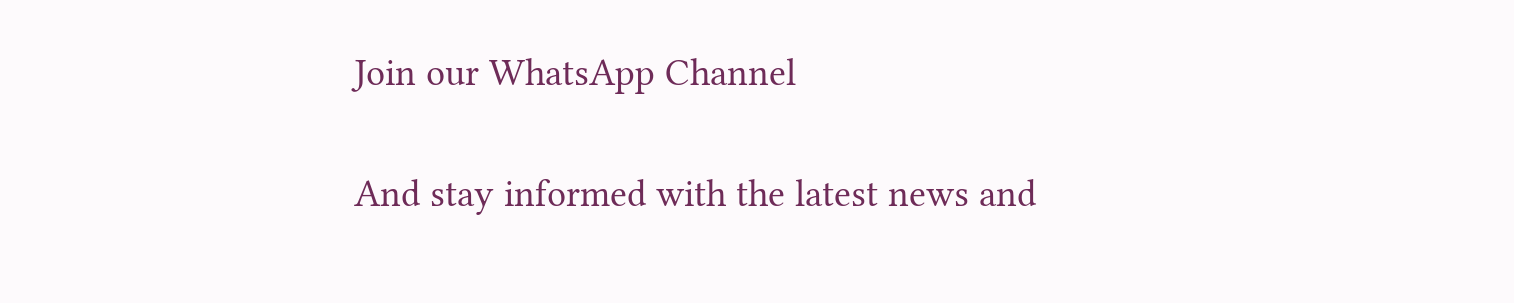Join our WhatsApp Channel

And stay informed with the latest news and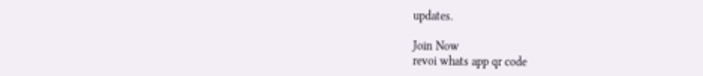updates.

Join Now
revoi whats app qr code